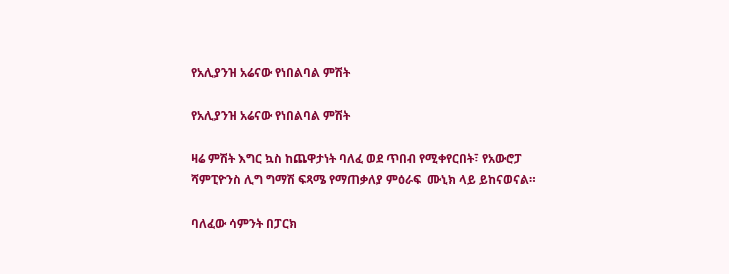የአሊያንዝ አሬናው የነበልባል ምሽት

የአሊያንዝ አሬናው የነበልባል ምሽት

ዛሬ ምሽት እግር ኳስ ከጨዋታነት ባለፈ ወደ ጥበብ የሚቀየርበት፣ የአውሮፓ ሻምፒዮንስ ሊግ ግማሽ ፍጻሜ የማጠቃለያ ምዕራፍ  ሙኒክ ላይ ይከናወናል።

ባለፈው ሳምንት በፓርክ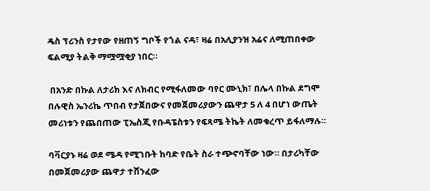ዴስ ፕሪንስ የታየው የዘጠኝ ግቦች የጎል ናዳ፣ ዛሬ በአሊያንዝ አሬና ለሚጠበቀው ፍልሚያ ትልቅ ማሟሟቂያ ነበር።

 በአንድ በኩል ለታሪክ እና ለክብር የሚፋለመው ባየር ሙኒክ፣ በሌላ በኩል ደግሞ በሉዊስ ኤንሪኬ ጥበብ የታጀበውና የመጀመሪያውን ጨዋታ 5 ለ 4 በሆነ ውጤት መሪነቱን የጨበጠው ፒኤስጂ የቡዳፔስቱን የፍጻሜ ትኬት ለመቁረጥ ይፋለማሉ።

ባቫርያኑ ዛሬ ወደ ሜዳ የሚገቡት ከባድ የቤት ስራ ተጭኖባቸው ነው። በታሪካቸው በመጀመሪያው ጨዋታ ተሸንፈው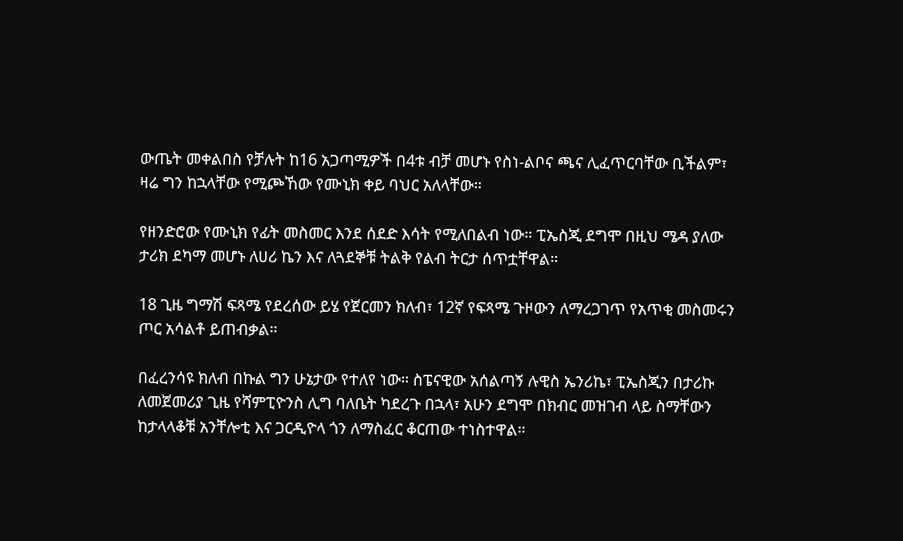ውጤት መቀልበስ የቻሉት ከ16 አጋጣሚዎች በ4ቱ ብቻ መሆኑ የስነ-ልቦና ጫና ሊፈጥርባቸው ቢችልም፣ ዛሬ ግን ከኋላቸው የሚጮኸው የሙኒክ ቀይ ባህር አለላቸው።

የዘንድሮው የሙኒክ የፊት መስመር እንደ ሰደድ እሳት የሚለበልብ ነው። ፒኤስጂ ደግሞ በዚህ ሜዳ ያለው ታሪክ ደካማ መሆኑ ለሀሪ ኬን እና ለጓደኞቹ ትልቅ የልብ ትርታ ሰጥቷቸዋል።

18 ጊዜ ግማሽ ፍጻሜ የደረሰው ይሄ የጀርመን ክለብ፣ 12ኛ የፍጻሜ ጉዞውን ለማረጋገጥ የአጥቂ መስመሩን ጦር አሳልቶ ይጠብቃል።

በፈረንሳዩ ክለብ በኩል ግን ሁኔታው የተለየ ነው። ስፔናዊው አሰልጣኝ ሉዊስ ኤንሪኬ፣ ፒኤስጂን በታሪኩ ለመጀመሪያ ጊዜ የሻምፒዮንስ ሊግ ባለቤት ካደረጉ በኋላ፣ አሁን ደግሞ በክብር መዝገብ ላይ ስማቸውን ከታላላቆቹ አንቸሎቲ እና ጋርዲዮላ ጎን ለማስፈር ቆርጠው ተነስተዋል።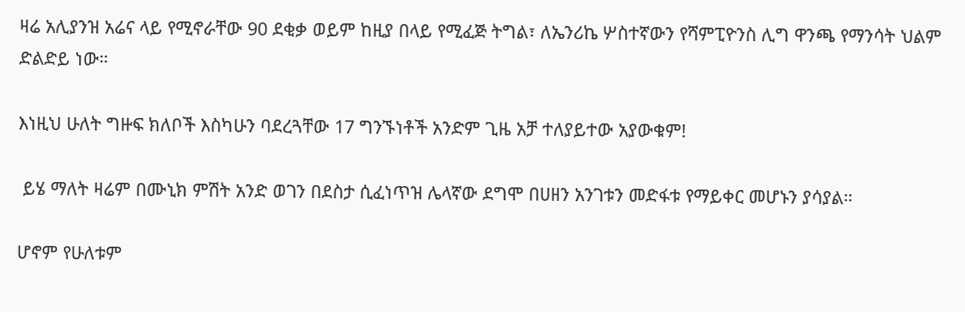ዛሬ አሊያንዝ አሬና ላይ የሚኖራቸው 90 ደቂቃ ወይም ከዚያ በላይ የሚፈጅ ትግል፣ ለኤንሪኬ ሦስተኛውን የሻምፒዮንስ ሊግ ዋንጫ የማንሳት ህልም ድልድይ ነው።

እነዚህ ሁለት ግዙፍ ክለቦች እስካሁን ባደረጓቸው 17 ግንኙነቶች አንድም ጊዜ አቻ ተለያይተው አያውቁም!

 ይሄ ማለት ዛሬም በሙኒክ ምሽት አንድ ወገን በደስታ ሲፈነጥዝ ሌላኛው ደግሞ በሀዘን አንገቱን መድፋቱ የማይቀር መሆኑን ያሳያል።

ሆኖም የሁለቱም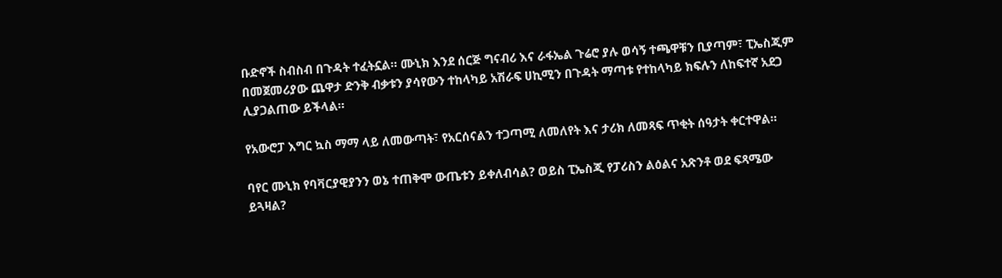ቡድኖች ስብስብ በጉዳት ተፈትኗል። ሙኒክ እንደ ሰርጅ ግናብሪ እና ራፋኤል ጉሬሮ ያሉ ወሳኝ ተጫዋቹን ቢያጣም፣ ፒኤስጂም በመጀመሪያው ጨዋታ ድንቅ ብቃቱን ያሳየውን ተከላካይ አሽራፍ ሀኪሚን በጉዳት ማጣቱ የተከላካይ ክፍሉን ለከፍተኛ አደጋ ሊያጋልጠው ይችላል።

የአውሮፓ እግር ኳስ ማማ ላይ ለመውጣት፣ የአርሰናልን ተጋጣሚ ለመለየት እና ታሪክ ለመጻፍ ጥቂት ሰዓታት ቀርተዋል።

ባየር ሙኒክ የባቫርያዊያንን ወኔ ተጠቅሞ ውጤቱን ይቀለብሳል? ወይስ ፒኤስጂ የፓሪስን ልዕልና አጽንቶ ወደ ፍጻሜው ይጓዛል?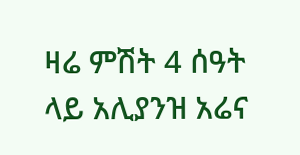ዛሬ ምሽት 4 ሰዓት ላይ አሊያንዝ አሬና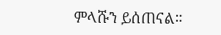ምላሹን ይሰጠናል።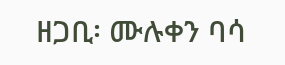ዘጋቢ፡ ሙሉቀን ባሳ